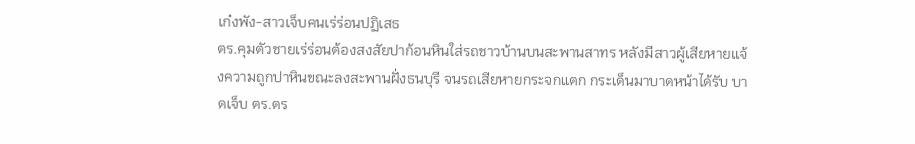เก๋งพัง-สาวเจ็บคนเร่ร่อนปฏิเสธ
ตร.คุมตัวชายเร่ร่อนต้องสงสัยปาก้อนหินใส่รถชาวบ้านบนสะพานสาทร หลังมีสาวผู้เสียหายแจ้งความถูกปาหินขณะลงสะพานฝั่งธนบุรี จนรถเสียหายกระจกแตก กระเด็นมาบาดหน้าได้รับ บาดเจ็บ ตร.ตร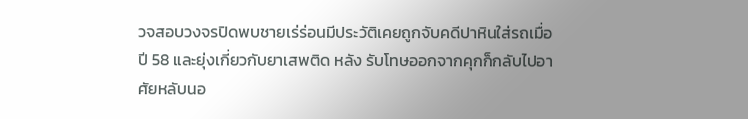วจสอบวงจรปิดพบชายเร่ร่อนมีประวัติเคยถูกจับคดีปาหินใส่รถเมื่อปี 58 และยุ่งเกี่ยวกับยาเสพติด หลัง รับโทษออกจากคุกก็กลับไปอาศัยหลับนอ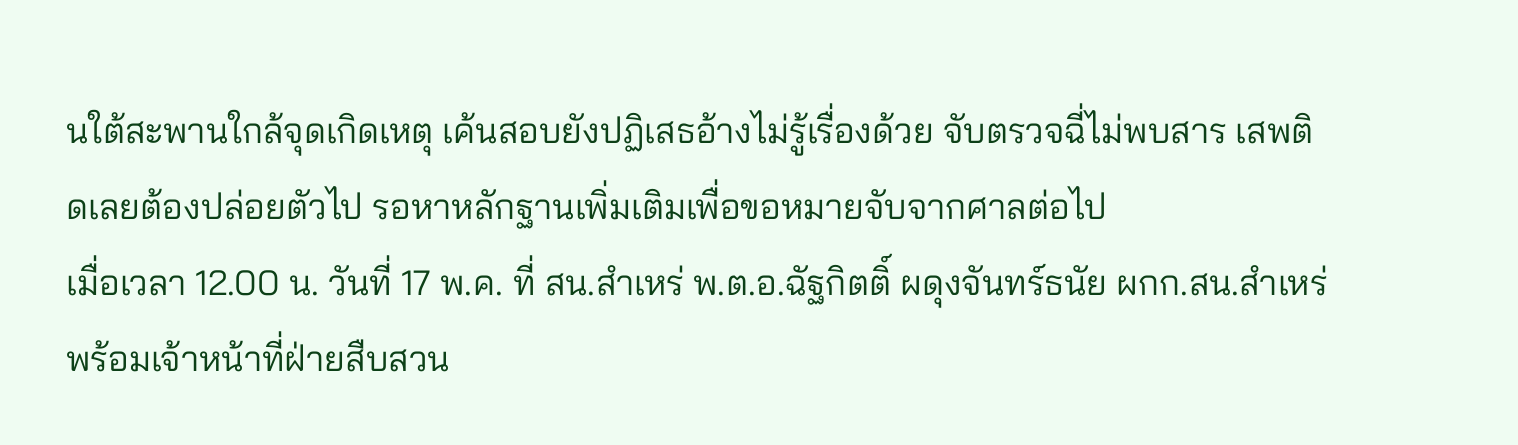นใต้สะพานใกล้จุดเกิดเหตุ เค้นสอบยังปฏิเสธอ้างไม่รู้เรื่องด้วย จับตรวจฉี่ไม่พบสาร เสพติดเลยต้องปล่อยตัวไป รอหาหลักฐานเพิ่มเติมเพื่อขอหมายจับจากศาลต่อไป
เมื่อเวลา 12.00 น. วันที่ 17 พ.ค. ที่ สน.สำเหร่ พ.ต.อ.ฉัฐกิตติ์ ผดุงจันทร์ธนัย ผกก.สน.สำเหร่ พร้อมเจ้าหน้าที่ฝ่ายสืบสวน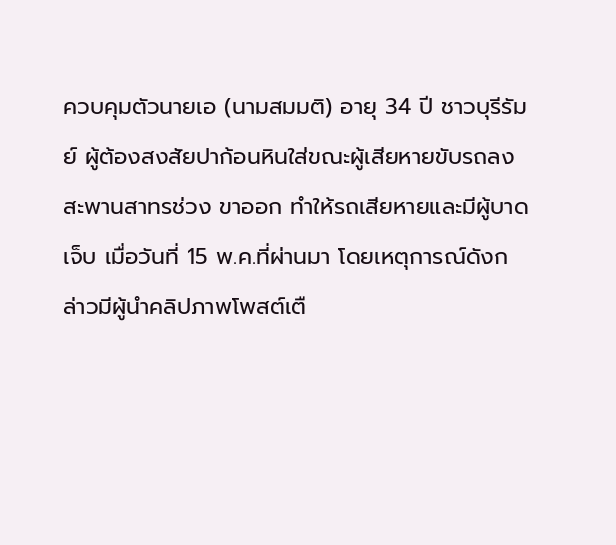ควบคุมตัวนายเอ (นามสมมติ) อายุ 34 ปี ชาวบุรีรัมย์ ผู้ต้องสงสัยปาก้อนหินใส่ขณะผู้เสียหายขับรถลงสะพานสาทรช่วง ขาออก ทำให้รถเสียหายและมีผู้บาดเจ็บ เมื่อวันที่ 15 พ.ค.ที่ผ่านมา โดยเหตุการณ์ดังกล่าวมีผู้นำคลิปภาพโพสต์เตื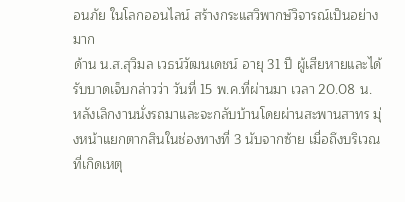อนภัย ในโลกออนไลน์ สร้างกระแสวิพากษ์วิจารณ์เป็นอย่างมาก
ด้าน น.ส.สุวิมล เวธน์วัฒนเดชน์ อายุ 31 ปี ผู้เสียหายและได้รับบาดเจ็บกล่าวว่า วันที่ 15 พ.ค.ที่ผ่านมา เวลา 20.08 น. หลังเลิกงานนั่งรถมาและจะกลับบ้านโดยผ่านสะพานสาทร มุ่งหน้าแยกตากสินในช่องทางที่ 3 นับจากซ้าย เมื่อถึงบริเวณที่เกิดเหตุ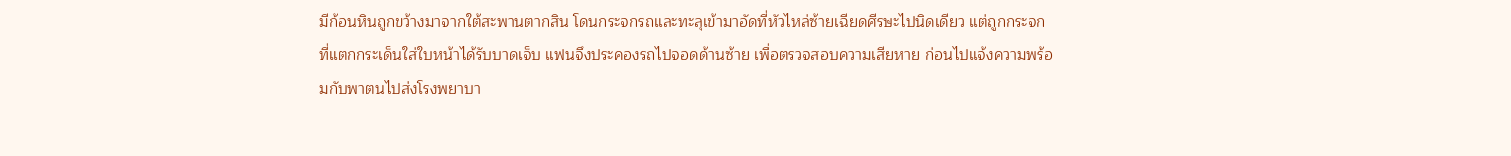มีก้อนหินถูกขว้างมาจากใต้สะพานตากสิน โดนกระจกรถและทะลุเข้ามาอัดที่หัวไหล่ซ้ายเฉียดศีรษะไปนิดเดียว แต่ถูกกระจกที่แตกกระเด็นใส่ใบหน้าได้รับบาดเจ็บ แฟนจึงประคองรถไปจอดด้านซ้าย เพื่อตรวจสอบความเสียหาย ก่อนไปแจ้งความพร้อมกับพาตนไปส่งโรงพยาบา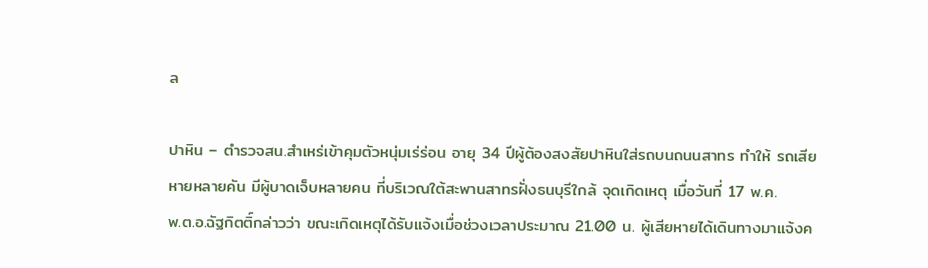ล

ปาหิน – ตำรวจสน.สำเหร่เข้าคุมตัวหนุ่มเร่ร่อน อายุ 34 ปีผู้ต้องสงสัยปาหินใส่รถบนถนนสาทร ทำให้ รถเสียหายหลายคัน มีผู้บาดเจ็บหลายคน ที่บริเวณใต้สะพานสาทรฝั่งธนบุรีใกล้ จุดเกิดเหตุ เมื่อวันที่ 17 พ.ค.
พ.ต.อ.ฉัฐกิตติ์กล่าวว่า ขณะเกิดเหตุได้รับแจ้งเมื่อช่วงเวลาประมาณ 21.00 น. ผู้เสียหายได้เดินทางมาแจ้งค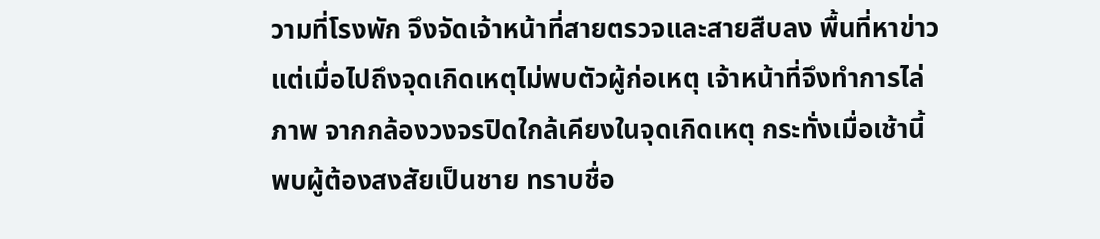วามที่โรงพัก จึงจัดเจ้าหน้าที่สายตรวจและสายสืบลง พื้นที่หาข่าว แต่เมื่อไปถึงจุดเกิดเหตุไม่พบตัวผู้ก่อเหตุ เจ้าหน้าที่จึงทำการไล่ภาพ จากกล้องวงจรปิดใกล้เคียงในจุดเกิดเหตุ กระทั่งเมื่อเช้านี้พบผู้ต้องสงสัยเป็นชาย ทราบชื่อ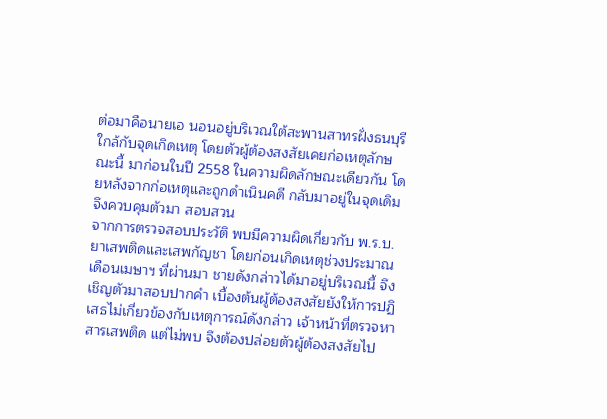ต่อมาคือนายเอ นอนอยู่บริเวณใต้สะพานสาทรฝั่งธนบุรีใกล้กับจุดเกิดเหตุ โดยตัวผู้ต้องสงสัยเคยก่อเหตุลักษณะนี้ มาก่อนในปี 2558 ในความผิดลักษณะเดียวกัน โดยหลังจากก่อเหตุและถูกดำเนินคดี กลับมาอยู่ในจุดเดิมจึงควบคุมตัวมา สอบสวน
จากการตรวจสอบประวัติ พบมีความผิดเกี่ยวกับ พ.ร.บ.ยาเสพติดและเสพกัญชา โดยก่อนเกิดเหตุช่วงประมาณเดือนเมษาฯ ที่ผ่านมา ชายดังกล่าวได้มาอยู่บริเวณนี้ จึงเชิญตัวมาสอบปากคำ เบื้องต้นผู้ต้องสงสัยยังให้การปฏิเสธไม่เกี่ยวข้องกับเหตุการณ์ดังกล่าว เจ้าหน้าที่ตรวจหาสารเสพติด แต่ไม่พบ จึงต้องปล่อยตัวผู้ต้องสงสัยไป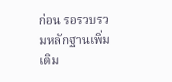ก่อน รอรวบรวมหลักฐานเพิ่มเติม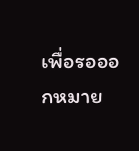เพื่อรอออกหมาย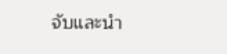จับและนำ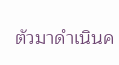ตัวมาดำเนินค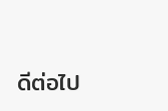ดีต่อไป